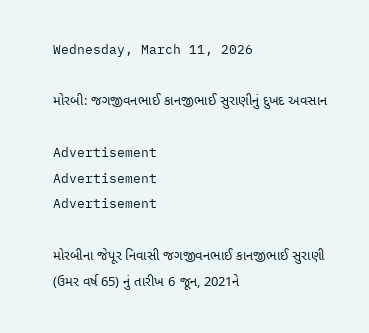Wednesday, March 11, 2026

મોરબી: જગજીવનભાઈ કાનજીભાઈ સુરાણીનું દુખદ અવસાન

Advertisement
Advertisement
Advertisement

મોરબીના જેપૂર નિવાસી જગજીવનભાઈ કાનજીભાઈ સુરાણી (ઉમર વર્ષ 65) નું તારીખ 6 જૂન, 2021ને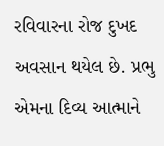રવિવારના રોજ દુખદ અવસાન થયેલ છે. પ્રભુ એમના દિવ્ય આત્માને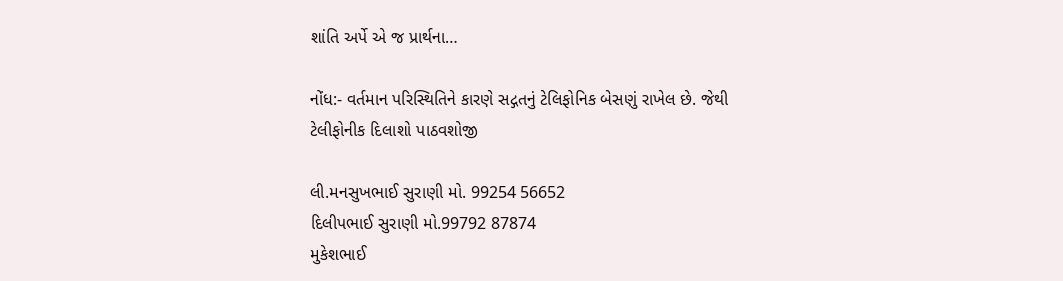શાંતિ અર્પે એ જ પ્રાર્થના…

નોંધ:- વર્તમાન પરિસ્થિતિને કારણે સદ્ગતનું ટેલિફોનિક બેસણું રાખેલ છે. જેથી ટેલીફોનીક દિલાશો પાઠવશોજી

લી.મનસુખભાઈ સુરાણી મો. 99254 56652
દિલીપભાઈ સુરાણી મો.99792 87874
મુકેશભાઈ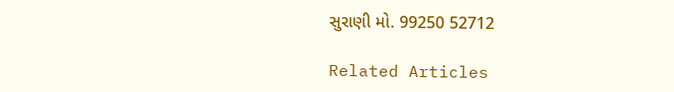સુરાણી મો. 99250 52712

Related Articles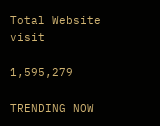Total Website visit

1,595,279

TRENDING NOW